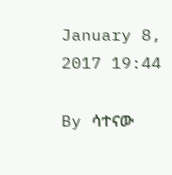January 8, 2017 19:44

By ሳተናው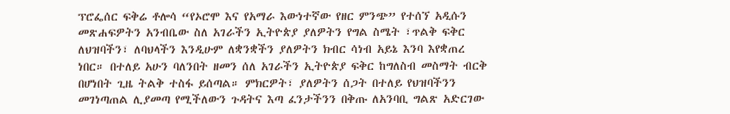ፕሮፌሰር ፍቅሬ ቶሎሳ “የኦሮሞ እና የአማራ እውነተኛው የዘር ምንጭ” የተሰኘ አዲሱን መጽሐፍዎትን አንብቤው ስለ አገራችን ኢትዮጵያ ያለዎትን የግል ስሜት ፣ጥልቅ ፍቅር ለህዝባችን፣ ለባህላችን እንዲሁም ለቋንቋችን ያለዎትን ክብር ሳነብ አይኔ እንባ እየቋጠረ ነበር። በተለይ አሁን ባለንበት ዘመን ሰለ አገራችን ኢትዮጵያ ፍቅር ከግለስብ መስማት ብርቅ በሆነበት ጊዜ ትልቅ ተስፋ ይሰጣል። ምክርዎት፣ ያለዎትን ሰጋት በተለይ የህዝባችንን መገነጣጠል ሊያመጣ የሚችለውን ጉዳትና እጣ ፈንታችንን በቅጡ ለአንባቢ ግልጽ አድርገው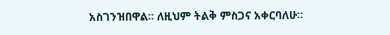አስገንዝበዋል። ለዚህም ትልቅ ምስጋና አቀርባለሁ።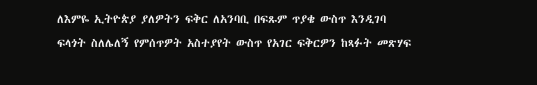ለእምዬ ኢትዮጵያ ያለዎትን ፍቅር ለአንባቢ በፍጹም ጥያቄ ውስጥ እንዲገባ ፍላጎት ስለሌለኝ የምሰጥዎት አስተያየት ውስጥ የአገር ፍቅርዎን ከጻፉት መጽሃፍ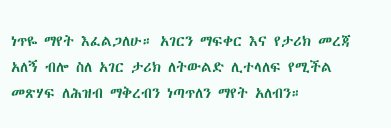ነጥዬ ማየት እፈልጋለሁ። አገርን ማፍቀር እና የታሪክ መረጃ አለኝ ብሎ ስለ አገር ታሪክ ለትውልድ ሊተላለፍ የሚችል መጽሃፍ ለሕዝብ ማቅረብን ነጣጥለን ማየት አለብን።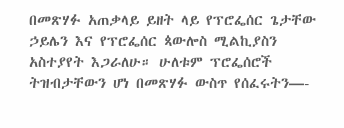በመጽሃፉ አጠቃላይ ይዘት ላይ የፕሮፌሰር ጌታቸው ኃይሌን እና የፕሮፌሰር ጳውሎስ ሚልኪያስን አስተያየት እጋራለሁ። ሁለቱም ፕሮፌሰሮች ትዝብታቸውን ሆነ በመጽሃፉ ውስጥ የሰፈሩትን—-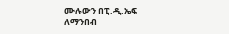ሙሉውን በፒ.ዲ.ኤፍ ለማንበብ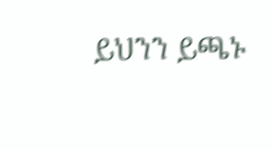ይህንን ይጫኑ